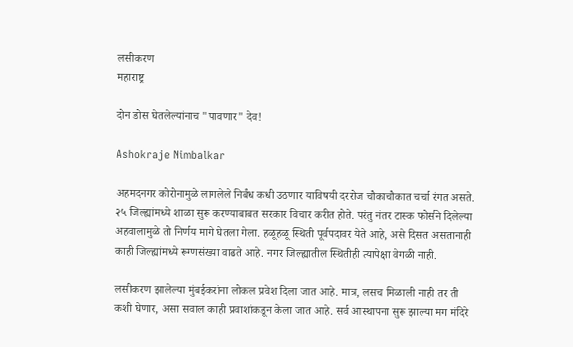लसीकरण
महाराष्ट्र

दोन डोस घेतलेल्यांनाच "पावणार" देव!

Ashokraje Nimbalkar

अहमदनगर कोरोनामुळे लागलेले निर्बंध कधी उठणार याविषयी दररोज चौकाचौकात चर्चा रंगत असते. २५ जिल्ह्यांमध्ये शाळा सुरू करण्याबाबत सरकार विचार करीत होते. परंतु नंतर टास्क फोर्सने दिलेल्या अहवालामुळे तो निर्णय मागे घेतला गेला. हळूहळू स्थिती पूर्वपदावर येते आहे, असे दिसत असतानाही काही जिल्ह्यांमध्ये रूग्णसंख्या वाढते आहे. नगर जिल्ह्यातील स्थितीही त्यापेक्षा वेगळी नाही.

लसीकरण झालेल्या मुंबईकरांना लोकल प्रवेश दिला जात आहे. मात्र, लसच मिळाली नाही तर ती कशी घेणार, असा सवाल काही प्रवाशांकडून केला जात आहे. सर्व आस्थापना सुरू झाल्या मग मंदिरे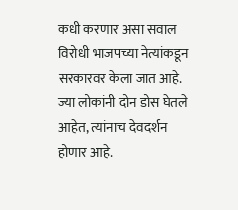कधी करणार असा सवाल विरोधी भाजपच्या नेत्यांकडून सरकारवर केला जात आहे. ज्या लोकांनी दोन डोस घेतले आहेत, त्यांनाच देवदर्शन होणार आहे.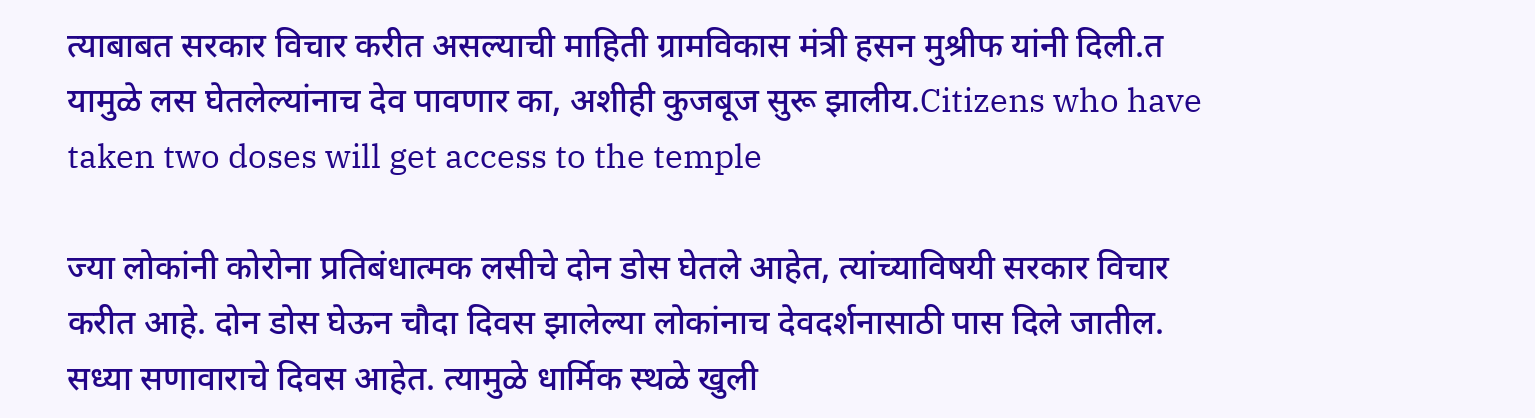त्याबाबत सरकार विचार करीत असल्याची माहिती ग्रामविकास मंत्री हसन मुश्रीफ यांनी दिली.त यामुळे लस घेतलेल्यांनाच देव पावणार का, अशीही कुजबूज सुरू झालीय.Citizens who have taken two doses will get access to the temple

ज्या लोकांनी कोरोना प्रतिबंधात्मक लसीचे दोन डोस घेतले आहेत, त्यांच्याविषयी सरकार विचार करीत आहे. दोन डोस घेऊन चौदा दिवस झालेल्या लोकांनाच देवदर्शनासाठी पास दिले जातील. सध्या सणावाराचे दिवस आहेत. त्यामुळे धार्मिक स्थळे खुली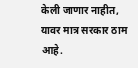केली जाणार नाहीत, यावर मात्र सरकार ठाम आहे.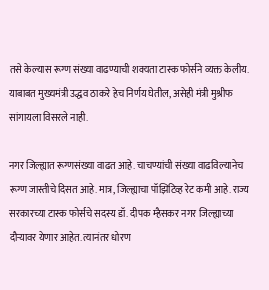तसे केल्यास रूग्ण संख्या वाढण्याची शक्यता टास्क फोर्सने व्यक्त केलीय. याबाबत मुख्यमंत्री उद्धव ठाकरे हेच निर्णय घेतील, असेही मंत्री मुश्रीफ सांगायला विसरले नाही.

नगर जिल्ह्यात रूग्णसंख्या वाढत आहे. चाचण्यांची संख्या वाढविल्यानेच रूग्ण जास्तीचे दिसत आहे. मात्र, जिल्ह्याचा पॉझिटिव्ह रेट कमी आहे. राज्य सरकारच्या टास्क फोर्सचे सदस्य डॉ. दीपक म्हैसकर नगर जिल्ह्याच्या दौऱ्यावर येणार आहेत. त्यानंतर धोरण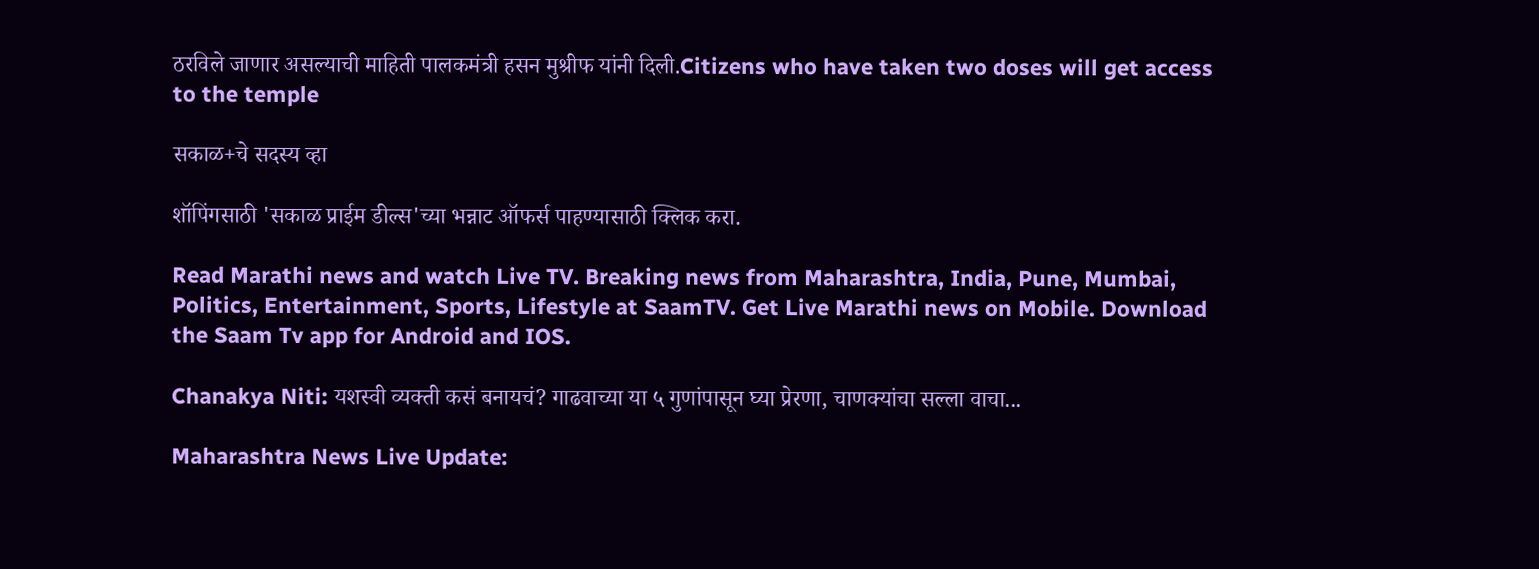ठरविले जाणार असल्याची माहिती पालकमंत्री हसन मुश्रीफ यांनी दिली.Citizens who have taken two doses will get access to the temple

सकाळ+चे सदस्य व्हा

शॉपिंगसाठी 'सकाळ प्राईम डील्स'च्या भन्नाट ऑफर्स पाहण्यासाठी क्लिक करा.

Read Marathi news and watch Live TV. Breaking news from Maharashtra, India, Pune, Mumbai, Politics, Entertainment, Sports, Lifestyle at SaamTV. Get Live Marathi news on Mobile. Download the Saam Tv app for Android and IOS.

Chanakya Niti: यशस्वी व्यक्ती कसं बनायचं? गाढवाच्या या ५ गुणांपासून घ्या प्रेरणा, चाणक्यांचा सल्ला वाचा...

Maharashtra News Live Update: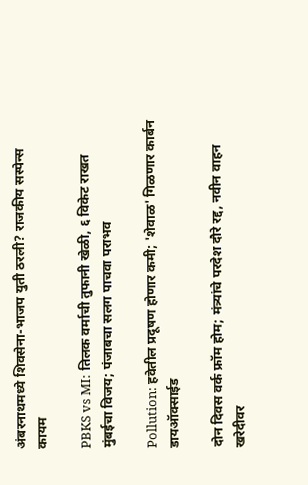अंबरनाथमध्ये शिवसेना-भाजप युती ठरली? राजकीय सस्पेन्स कायम

PBKS vs MI: तिलक वर्माची तुफानी खेळी, ६ विकेट राखत मुंबईचा विजय; पंजाबचा सलग पाचवा पराभव

Pollution: हवेतील प्रदूषण होणार कमी; 'शेवाळ' गिळणार कार्बन डायऑक्साईड

दोन दिवस वर्क फ्रॉम होम; मंत्र्यांचे परदेश दौरे रद्द, नवीन वाहन खरेदीवर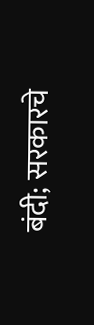बंदी; सरकारचे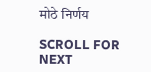मोठे निर्णय

SCROLL FOR NEXT